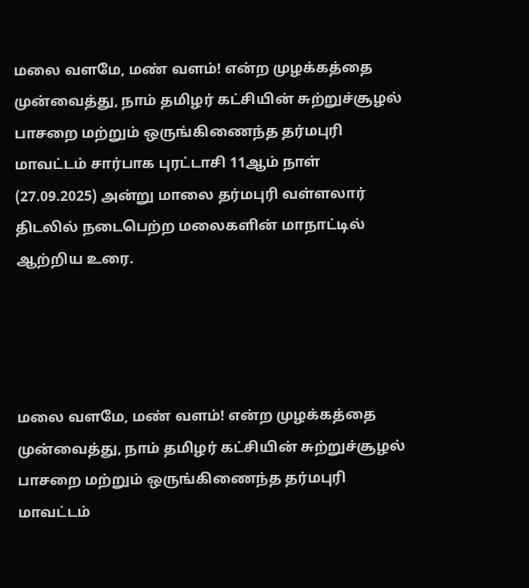மலை வளமே, மண் வளம்! என்ற முழக்கத்தை முன்வைத்து, நாம் தமிழர் கட்சியின் சுற்றுச்சூழல் பாசறை மற்றும் ஒருங்கிணைந்த தர்மபுரி மாவட்டம் சார்பாக புரட்டாசி 11ஆம் நாள் (27.09.2025) அன்று மாலை தர்மபுரி வள்ளலார் திடலில் நடைபெற்ற மலைகளின் மாநாட்டில் ஆற்றிய உரை.




மலை வளமே, மண் வளம்! என்ற முழக்கத்தை முன்வைத்து, நாம் தமிழர் கட்சியின் சுற்றுச்சூழல் பாசறை மற்றும் ஒருங்கிணைந்த தர்மபுரி மாவட்டம்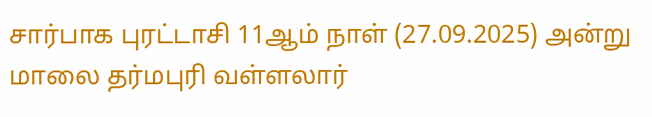சார்பாக புரட்டாசி 11ஆம் நாள் (27.09.2025) அன்று மாலை தர்மபுரி வள்ளலார்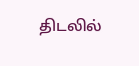திடலில்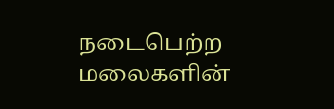நடைபெற்ற மலைகளின்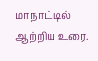மாநாட்டில் ஆற்றிய உரை.